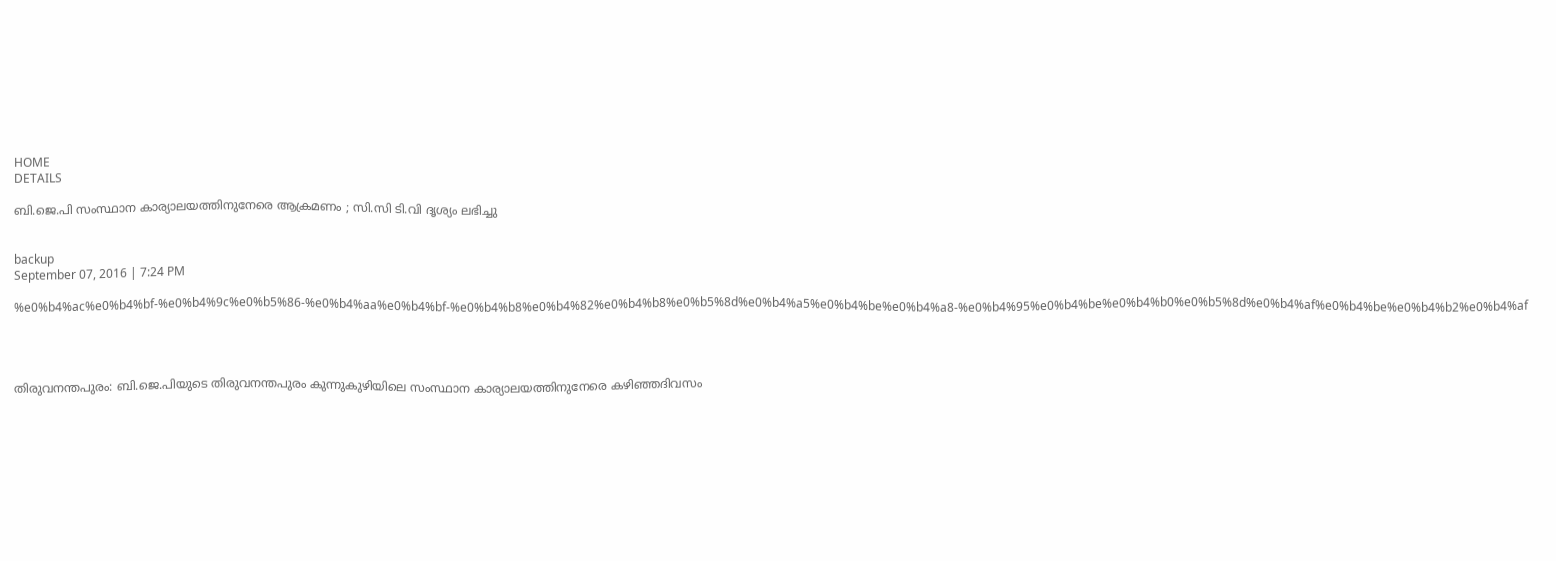HOME
DETAILS

ബി.ജെ.പി സംസ്ഥാന കാര്യാലയത്തിനുനേരെ ആക്രമണം ; സി.സി ടി.വി ദൃശ്യം ലഭിച്ചു


backup
September 07, 2016 | 7:24 PM

%e0%b4%ac%e0%b4%bf-%e0%b4%9c%e0%b5%86-%e0%b4%aa%e0%b4%bf-%e0%b4%b8%e0%b4%82%e0%b4%b8%e0%b5%8d%e0%b4%a5%e0%b4%be%e0%b4%a8-%e0%b4%95%e0%b4%be%e0%b4%b0%e0%b5%8d%e0%b4%af%e0%b4%be%e0%b4%b2%e0%b4%af




തിരുവനന്തപുരം: ബി.ജെ.പിയുടെ തിരുവനന്തപുരം കുന്നുകുഴിയിലെ സംസ്ഥാന കാര്യാലയത്തിനുനേരെ കഴിഞ്ഞദിവസം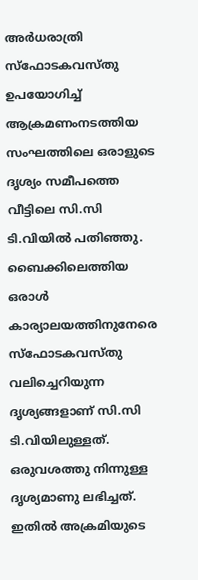അര്‍ധരാത്രി സ്‌ഫോടകവസ്തു ഉപയോഗിച്ച് ആക്രമണംനടത്തിയ സംഘത്തിലെ ഒരാളുടെ ദൃശ്യം സമീപത്തെ വീട്ടിലെ സി.സി ടി.വിയില്‍ പതിഞ്ഞു. ബൈക്കിലെത്തിയ ഒരാള്‍ കാര്യാലയത്തിനുനേരെ സ്‌ഫോടകവസ്തു വലിച്ചെറിയുന്ന ദൃശ്യങ്ങളാണ് സി.സി ടി.വിയിലുള്ളത്. ഒരുവശത്തു നിന്നുള്ള ദൃശ്യമാണു ലഭിച്ചത്. ഇതില്‍ അക്രമിയുടെ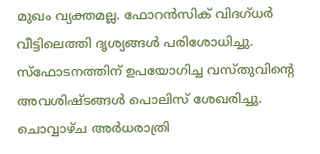മുഖം വ്യക്തമല്ല. ഫോറന്‍സിക് വിദഗ്ധര്‍ വീട്ടിലെത്തി ദൃശ്യങ്ങള്‍ പരിശോധിച്ചു. സ്‌ഫോടനത്തിന് ഉപയോഗിച്ച വസ്തുവിന്റെ അവശിഷ്ടങ്ങള്‍ പൊലിസ് ശേഖരിച്ചു. ചൊവ്വാഴ്ച അര്‍ധരാത്രി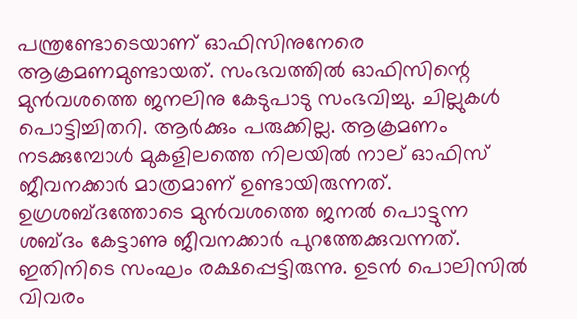പന്ത്രണ്ടോടെയാണ് ഓഫിസിനുനേരെ ആക്രമണമുണ്ടായത്. സംഭവത്തില്‍ ഓഫിസിന്റെ മുന്‍വശത്തെ ജനലിനു കേടുപാടു സംഭവിച്ചു. ചില്ലുകള്‍ പൊട്ടിച്ചിതറി. ആര്‍ക്കും പരുക്കില്ല. ആക്രമണം നടക്കുമ്പോള്‍ മുകളിലത്തെ നിലയില്‍ നാല് ഓഫിസ് ജീവനക്കാര്‍ മാത്രമാണ് ഉണ്ടായിരുന്നത്. ഉഗ്രശബ്ദത്തോടെ മുന്‍വശത്തെ ജനല്‍ പൊട്ടുന്ന ശബ്ദം കേട്ടാണു ജീവനക്കാര്‍ പുറത്തേക്കുവന്നത്. ഇതിനിടെ സംഘം രക്ഷപ്പെട്ടിരുന്നു. ഉടന്‍ പൊലിസില്‍ വിവരം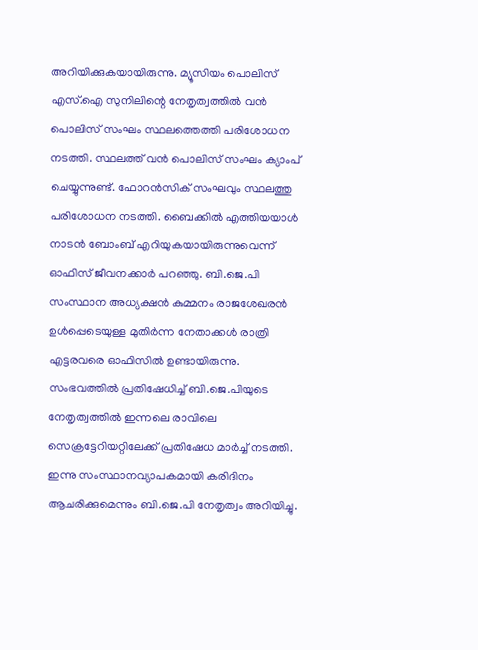അറിയിക്കുകയായിരുന്നു. മ്യൂസിയം പൊലിസ് എസ്.ഐ സുനിലിന്റെ നേതൃത്വത്തില്‍ വന്‍ പൊലിസ് സംഘം സ്ഥലത്തെത്തി പരിശോധന നടത്തി. സ്ഥലത്ത് വന്‍ പൊലിസ് സംഘം ക്യാംപ് ചെയ്യുന്നുണ്ട്. ഫോറന്‍സിക് സംഘവും സ്ഥലത്തു പരിശോധന നടത്തി. ബൈക്കില്‍ എത്തിയയാള്‍ നാടന്‍ ബോംബ് എറിയുകയായിരുന്നുവെന്ന് ഓഫിസ് ജീവനക്കാര്‍ പറഞ്ഞു. ബി.ജെ.പി സംസ്ഥാന അധ്യക്ഷന്‍ കുമ്മനം രാജശേഖരന്‍ ഉള്‍പ്പെടെയുള്ള മുതിര്‍ന്ന നേതാക്കള്‍ രാത്രി എട്ടരവരെ ഓഫിസില്‍ ഉണ്ടായിരുന്നു.
സംഭവത്തില്‍ പ്രതിഷേധിച്ച് ബി.ജെ.പിയുടെ നേതൃത്വത്തില്‍ ഇന്നലെ രാവിലെ സെക്രട്ടേറിയറ്റിലേക്ക് പ്രതിഷേധ മാര്‍ച്ച് നടത്തി. ഇന്നു സംസ്ഥാനവ്യാപകമായി കരിദിനം ആചരിക്കുമെന്നും ബി.ജെ.പി നേതൃത്വം അറിയിച്ചു.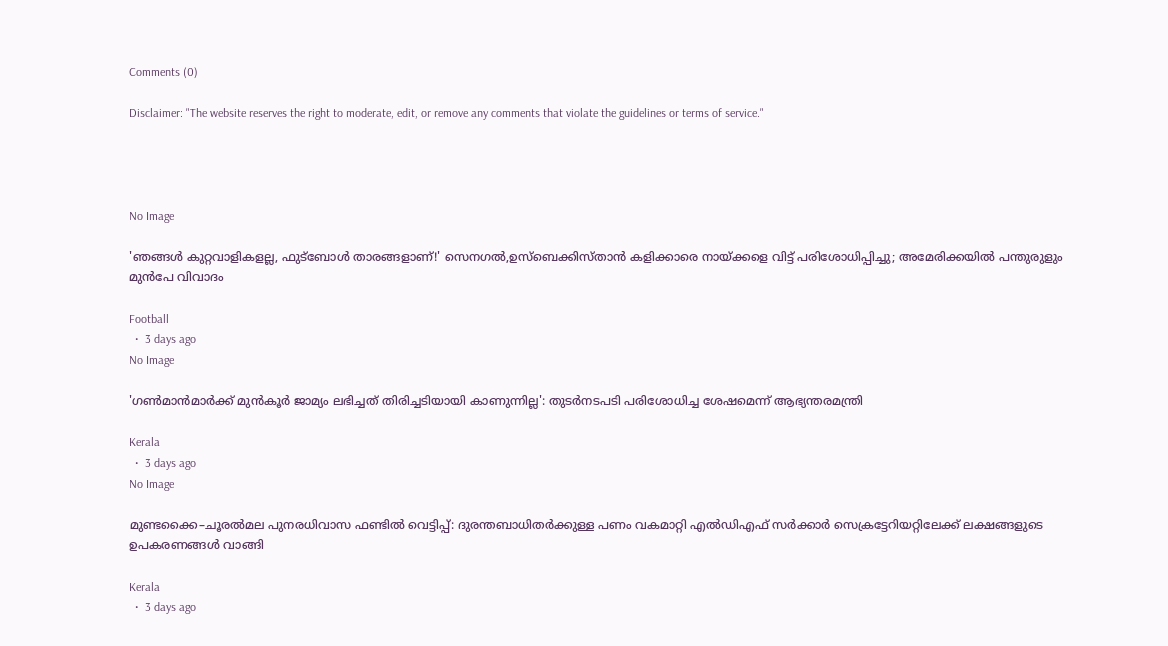Comments (0)

Disclaimer: "The website reserves the right to moderate, edit, or remove any comments that violate the guidelines or terms of service."




No Image

'ഞങ്ങൾ കുറ്റവാളികളല്ല, ഫുട്ബോൾ താരങ്ങളാണ്!' സെനഗൽ,ഉസ്ബെക്കിസ്താൻ കളിക്കാരെ നായ്ക്കളെ വിട്ട് പരിശോധിപ്പിച്ചു; അമേരിക്കയിൽ പന്തുരുളും മുൻപേ വിവാദം

Football
  •  3 days ago
No Image

'ഗണ്‍മാന്‍മാര്‍ക്ക് മുന്‍കൂര്‍ ജാമ്യം ലഭിച്ചത് തിരിച്ചടിയായി കാണുന്നില്ല': തുടര്‍നടപടി പരിശോധിച്ച ശേഷമെന്ന് ആഭ്യന്തരമന്ത്രി

Kerala
  •  3 days ago
No Image

മുണ്ടക്കൈ–ചൂരൽമല പുനരധിവാസ ഫണ്ടിൽ വെട്ടിപ്പ്: ദുരന്തബാധിതർക്കുള്ള പണം വകമാറ്റി എൽഡിഎഫ് സർക്കാർ സെക്രട്ടേറിയറ്റിലേക്ക് ലക്ഷങ്ങളുടെ ഉപകരണങ്ങൾ വാങ്ങി

Kerala
  •  3 days ago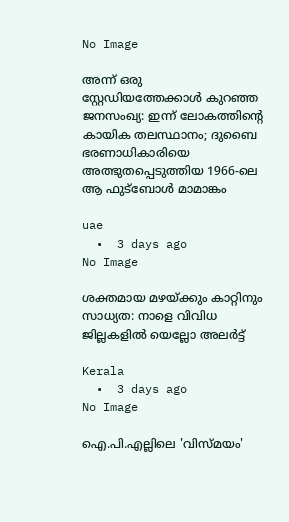No Image

അന്ന് ഒരു സ്റ്റേഡിയത്തേക്കാൾ കുറഞ്ഞ ജനസംഖ്യ: ഇന്ന് ലോകത്തിന്റെ കായിക തലസ്ഥാനം; ദുബൈ ഭരണാധികാരിയെ അത്ഭുതപ്പെടുത്തിയ 1966-ലെ ആ ഫുട്ബോൾ മാമാങ്കം

uae
  •  3 days ago
No Image

ശക്തമായ മഴയ്ക്കും കാറ്റിനും സാധ്യത: നാളെ വിവിധ ജില്ലകളില്‍ യെല്ലോ അലര്‍ട്ട്

Kerala
  •  3 days ago
No Image

ഐ.പി.എല്ലിലെ 'വിസ്മയം'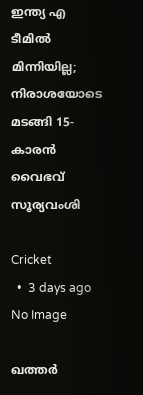ഇന്ത്യ എ ടീമിൽ മിന്നിയില്ല; നിരാശയോടെ മടങ്ങി 15-കാരൻ വൈഭവ് സൂര്യവംശി

Cricket
  •  3 days ago
No Image

ഖത്തര്‍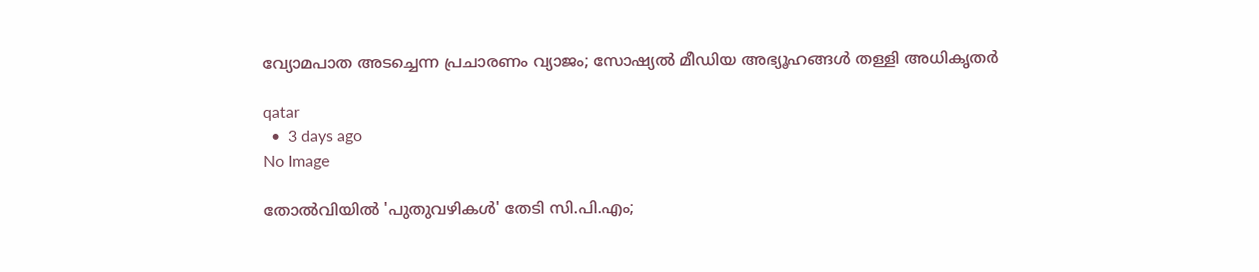വ്യോമപാത അടച്ചെന്ന പ്രചാരണം വ്യാജം; സോഷ്യല്‍ മീഡിയ അഭ്യൂഹങ്ങള്‍ തള്ളി അധികൃതര്‍

qatar
  •  3 days ago
No Image

തോൽവിയിൽ 'പുതുവഴികൾ' തേടി സി.പി.എം;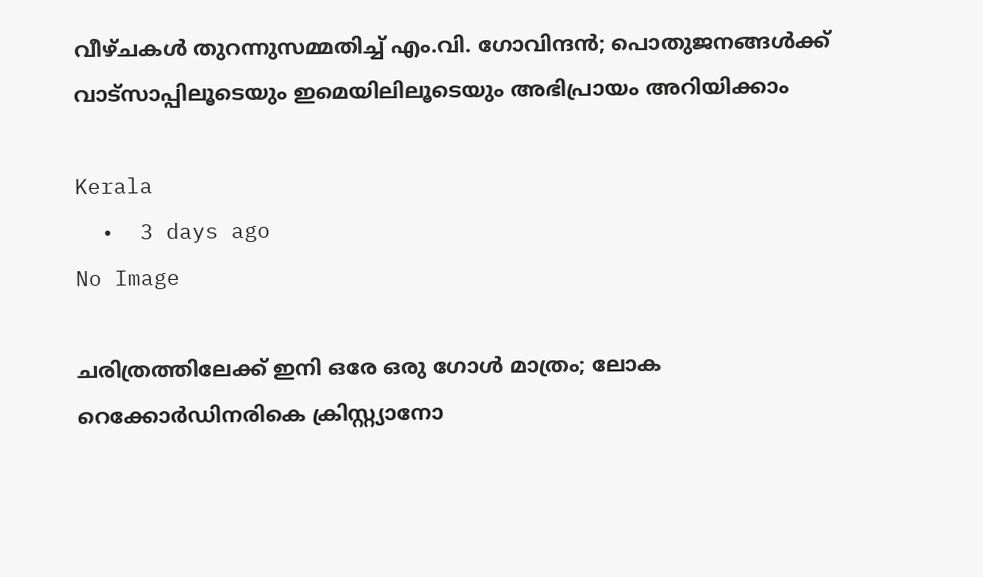വീഴ്ചകൾ തുറന്നുസമ്മതിച്ച് എം.വി. ഗോവിന്ദൻ; പൊതുജനങ്ങൾക്ക് വാട്സാപ്പിലൂടെയും ഇമെയിലിലൂടെയും അഭിപ്രായം അറിയിക്കാം

Kerala
  •  3 days ago
No Image

ചരിത്രത്തിലേക്ക് ഇനി ഒരേ ഒരു ഗോൾ മാത്രം; ലോക റെക്കോർഡിനരികെ ക്രിസ്റ്റ്യാനോ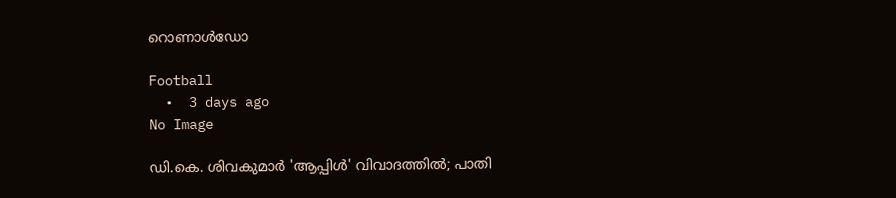റൊണാൾഡോ

Football
  •  3 days ago
No Image

ഡി.കെ. ശിവകുമാർ 'ആപ്പിൾ' വിവാദത്തിൽ; പാതി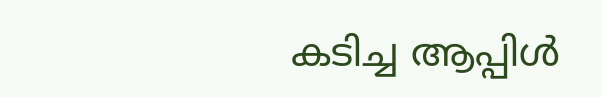കടിച്ച ആപ്പിൾ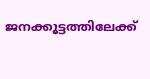ജനക്കൂട്ടത്തിലേക്ക്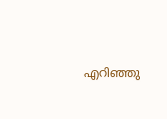എറിഞ്ഞു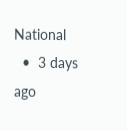National
  •  3 days ago